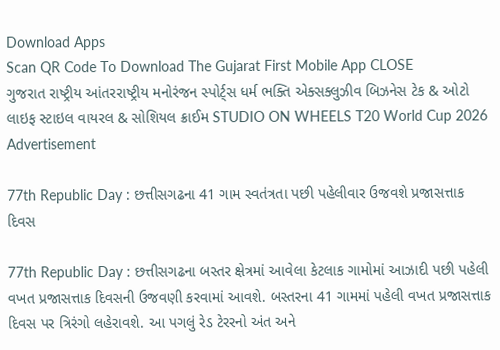Download Apps
Scan QR Code To Download The Gujarat First Mobile App CLOSE
ગુજરાત રાષ્ટ્રીય આંતરરાષ્ટ્રીય મનોરંજન સ્પોર્ટ્સ ધર્મ ભક્તિ એક્સક્લુઝીવ બિઝનેસ ટેક & ઓટો લાઇફ સ્ટાઇલ વાયરલ & સોશિયલ ક્રાઈમ STUDIO ON WHEELS T20 World Cup 2026
Advertisement

77th Republic Day : છત્તીસગઢના 41 ગામ સ્વતંત્રતા પછી પહેલીવાર ઉજવશે પ્રજાસત્તાક દિવસ

77th Republic Day : છત્તીસગઢના બસ્તર ક્ષેત્રમાં આવેલા કેટલાક ગામોમાં આઝાદી પછી પહેલી વખત પ્રજાસત્તાક દિવસની ઉજવણી કરવામાં આવશે. બસ્તરના 41 ગામમાં પહેલી વખત પ્રજાસત્તાક દિવસ પર ત્રિરંગો લહેરાવશે. આ પગલું રેડ ટેરરનો અંત અને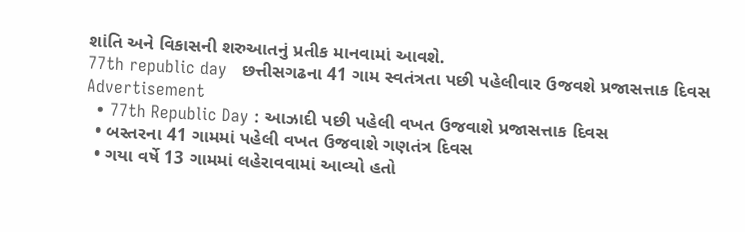શાંતિ અને વિકાસની શરુઆતનું પ્રતીક માનવામાં આવશે.
77th republic day   છત્તીસગઢના 41 ગામ સ્વતંત્રતા પછી પહેલીવાર ઉજવશે પ્રજાસત્તાક દિવસ
Advertisement
  • 77th Republic Day : આઝાદી પછી પહેલી વખત ઉજવાશે પ્રજાસત્તાક દિવસ
  • બસ્તરના 41 ગામમાં પહેલી વખત ઉજવાશે ગણતંત્ર દિવસ
  • ગયા વર્ષે 13 ગામમાં લહેરાવવામાં આવ્યો હતો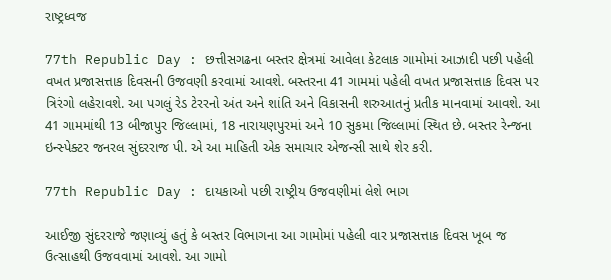રાષ્ટ્રધ્વજ

77th Republic Day : છત્તીસગઢના બસ્તર ક્ષેત્રમાં આવેલા કેટલાક ગામોમાં આઝાદી પછી પહેલી વખત પ્રજાસત્તાક દિવસની ઉજવણી કરવામાં આવશે. બસ્તરના 41 ગામમાં પહેલી વખત પ્રજાસત્તાક દિવસ પર ત્રિરંગો લહેરાવશે. આ પગલું રેડ ટેરરનો અંત અને શાંતિ અને વિકાસની શરુઆતનું પ્રતીક માનવામાં આવશે. આ 41 ગામમાંથી 13 બીજાપુર જિલ્લામાં, 18 નારાયણપુરમાં અને 10 સુકમા જિલ્લામાં સ્થિત છે. બસ્તર રેન્જના ઇન્સ્પેક્ટર જનરલ સુંદરરાજ પી. એ આ માહિતી એક સમાચાર એજન્સી સાથે શેર કરી.

77th Republic Day : દાયકાઓ પછી રાષ્ટ્રીય ઉજવણીમાં લેશે ભાગ

આઈજી સુંદરરાજે જણાવ્યું હતું કે બસ્તર વિભાગના આ ગામોમાં પહેલી વાર પ્રજાસત્તાક દિવસ ખૂબ જ ઉત્સાહથી ઉજવવામાં આવશે. આ ગામો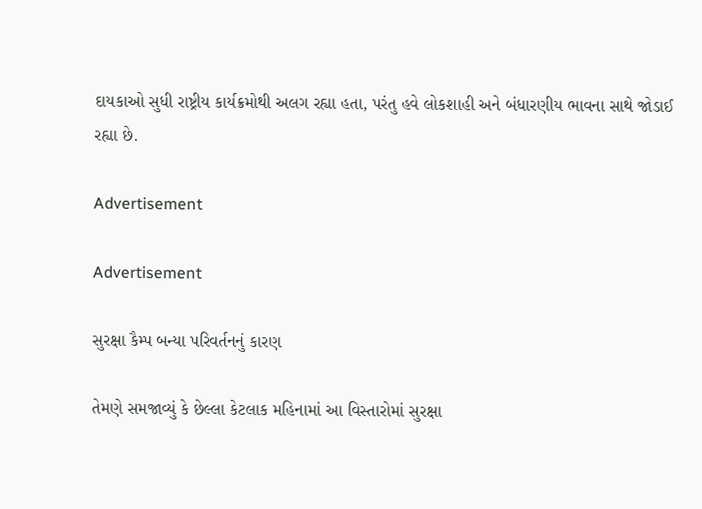દાયકાઓ સુધી રાષ્ટ્રીય કાર્યક્રમોથી અલગ રહ્યા હતા, પરંતુ હવે લોકશાહી અને બંધારણીય ભાવના સાથે જોડાઈ રહ્યા છે.

Advertisement

Advertisement

સુરક્ષા કૈમ્પ બન્યા પરિવર્તનનું કારણ

તેમણે સમજાવ્યું કે છેલ્લા કેટલાક મહિનામાં આ વિસ્તારોમાં સુરક્ષા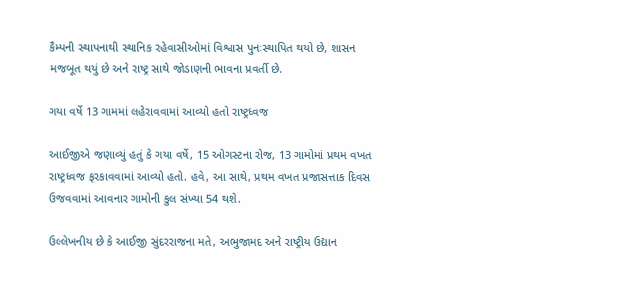કૈમ્પની સ્થાપનાથી સ્થાનિક રહેવાસીઓમાં વિશ્વાસ પુનઃસ્થાપિત થયો છે, શાસન મજબૂત થયું છે અને રાષ્ટ્ર સાથે જોડાણની ભાવના પ્રવર્તી છે.

ગયા વર્ષે 13 ગામમાં લહેરાવવામાં આવ્યો હતો રાષ્ટ્રધ્વજ

આઈજીએ જણાવ્યું હતું કે ગયા વર્ષે, 15 ઓગસ્ટના રોજ, 13 ગામોમાં પ્રથમ વખત રાષ્ટ્રધ્વજ ફરકાવવામાં આવ્યો હતો. હવે, આ સાથે, પ્રથમ વખત પ્રજાસત્તાક દિવસ ઉજવવામાં આવનાર ગામોની કુલ સંખ્યા 54 થશે.

ઉલ્લેખનીય છે કે આઈજી સુંદરરાજના મતે, અભુજામદ અને રાષ્ટ્રીય ઉદ્યાન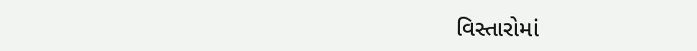વિસ્તારોમાં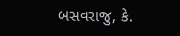બસવરાજુ, કે.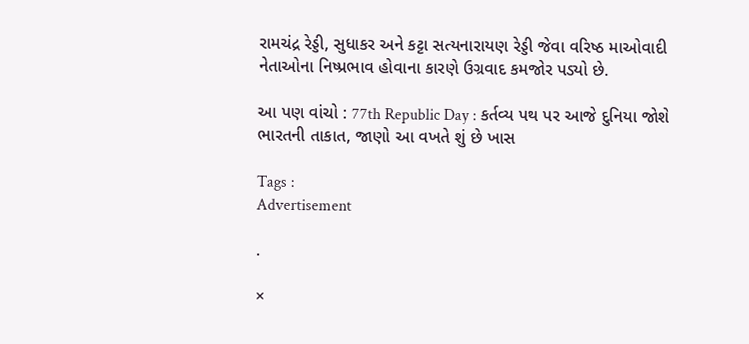રામચંદ્ર રેડ્ડી, સુધાકર અને કટ્ટા સત્યનારાયણ રેડ્ડી જેવા વરિષ્ઠ માઓવાદી નેતાઓના નિષ્પ્રભાવ હોવાના કારણે ઉગ્રવાદ કમજોર પડ્યો છે.

આ પણ વાંચો : 77th Republic Day : કર્તવ્ય પથ પર આજે દુનિયા જોશે ભારતની તાકાત, જાણો આ વખતે શું છે ખાસ

Tags :
Advertisement

.

×